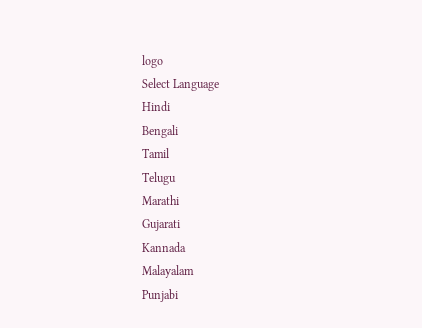logo
Select Language
Hindi
Bengali
Tamil
Telugu
Marathi
Gujarati
Kannada
Malayalam
Punjabi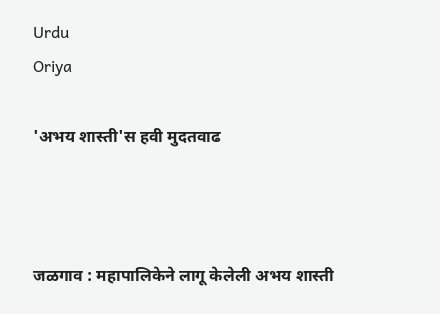Urdu
Oriya

'अभय शास्ती'स हवी मुदतवाढ



जळगाव : महापालिकेने लागू केलेली अभय शास्ती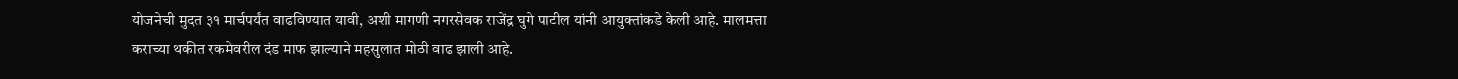योजनेची मुदत ३१ मार्चपर्यंत वाढविण्यात यावी, अशी मागणी नगरसेवक राजेंद्र घुगे पाटील यांनी आयुक्तांकडे केली आहे. मालमत्ता कराच्या थकीत रकमेवरील दंड माफ झाल्याने महसुलात मोठी वाढ झाली आहे.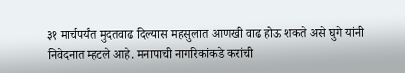३१ मार्चपर्यंत मुदतवाढ दिल्यास महसुलात आणखी वाढ होऊ शकते असे घुगे यांनी निवेदनात म्हटले आहे. मनापाची नागरिकांकडे करांची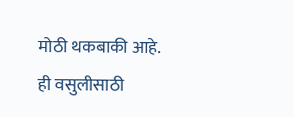मोठी थकबाकी आहे. ही वसुलीसाठी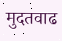मुदतवाढ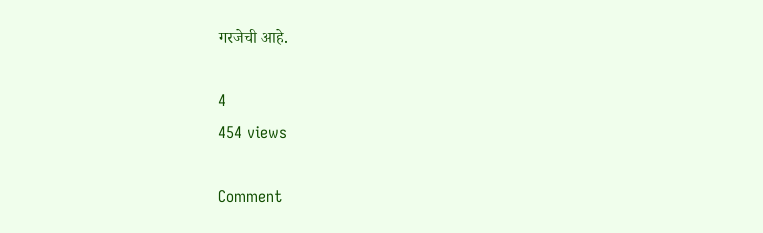गरजेची आहे.

4
454 views

Comment